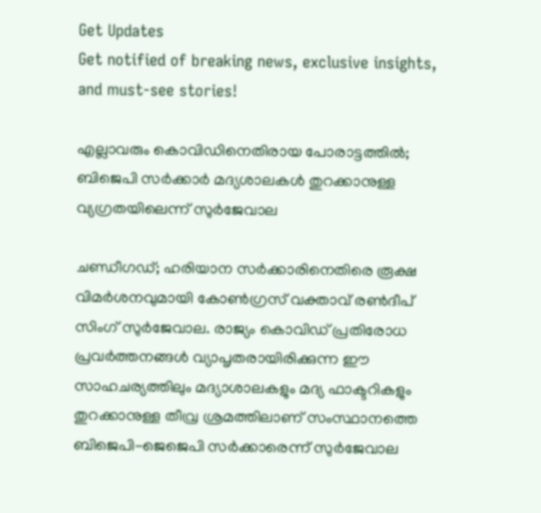Get Updates
Get notified of breaking news, exclusive insights, and must-see stories!

എല്ലാവരും കൊവിഡിനെതിരായ പോരാട്ടത്തിൽ; ബിജെപി സർക്കാർ മദ്യശാലകൾ തുറക്കാനുള്ള വ്യഗ്രതയിലെന്ന് സുർജേവാല

ചണ്ഡീഗഡ്; ഹരിയാന സർക്കാരിനെതിരെ രൂക്ഷ വിമർശനവുമായി കോൺഗ്രസ് വക്താവ് രൺദീപ് സിംഗ് സുർജേവാല. രാജ്യം കൊവിഡ് പ്രതിരോധ പ്രവർത്തനങ്ങൾ വ്യാപൃതരായിരിക്കുന്ന ഈ സാഹചര്യത്തിലും മദ്യാശാലകളും മദ്യ ഫാക്ടറികളും തുറക്കാനുള്ള തീവ്ര ശ്രമത്തിലാണ് സംസ്ഥാനത്തെ ബിജെപി-ജെജെപി സർക്കാരെന്ന് സുർജേവാല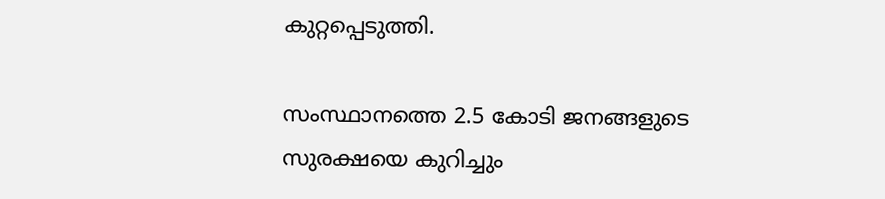കുറ്റപ്പെടുത്തി.

സംസ്ഥാനത്തെ 2.5 കോടി ജനങ്ങളുടെ സുരക്ഷയെ കുറിച്ചും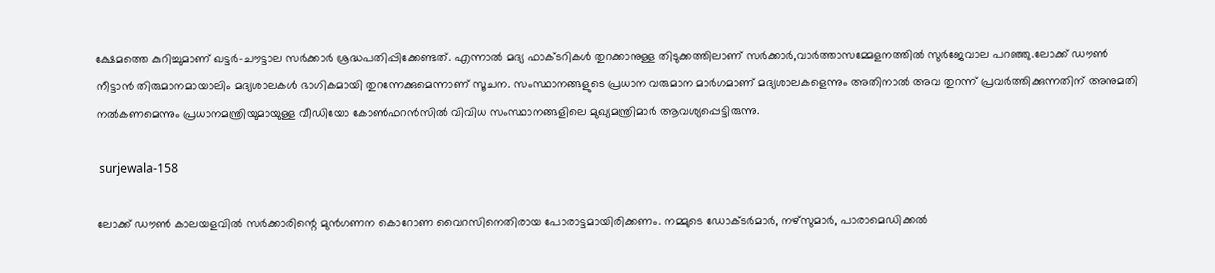ക്ഷേമത്തെ കുറിച്ചുമാണ് ഖട്ടർ-ചൗട്ടാല സർക്കാർ ശ്രദ്ധപതിപ്പിക്കേണ്ടത്. എന്നാൽ മദ്യ ഫാക്ടറികൾ തുറക്കാനുള്ള തിടുക്കത്തിലാണ് സർക്കാർ,വാർത്താസമ്മേളനത്തിൽ സുർജേവാല പറഞ്ഞു.ലോക്ക് ഡൗൺ നീട്ടാൻ തിരുമാനമായാലിം മദ്യശാലകൾ ഭാഗികമായി തുറന്നേക്കുമെന്നാണ് സൂചന. സംസ്ഥാനങ്ങളുടെ പ്രധാന വരുമാന മാർഗമാണ് മദ്യശാലകളെന്നും അതിനാൽ അവ തുറന്ന് പ്രവർത്തിക്കുന്നതിന് അനുമതി നൽകണമെന്നും പ്രധാനമന്ത്രിയുമായുള്ള വീഡിയോ കോൺഫറൻസിൽ വിവിധ സംസ്ഥാനങ്ങളിലെ മുഖ്യമന്ത്രിമാർ ആവശ്യപ്പെട്ടിരുന്നു.

 surjewala-158

ലോക്ക് ഡൗൺ കാലയളവിൽ സർക്കാരിന്റെ മുൻഗണന കൊറോണ വൈറസിനെതിരായ പോരാട്ടമായിരിക്കണം. നമ്മുടെ ഡോക്ടർമാർ, നഴ്‌സുമാർ, പാരാമെഡിക്കൽ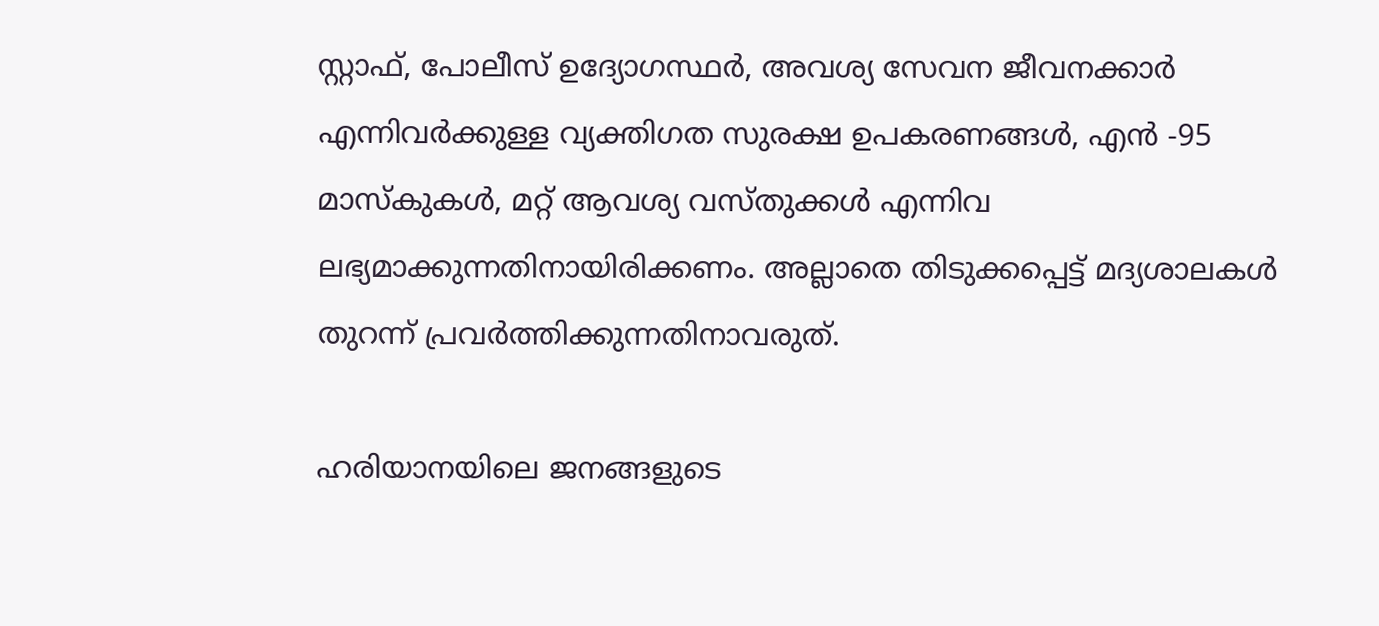സ്റ്റാഫ്, പോലീസ് ഉദ്യോഗസ്ഥർ, അവശ്യ സേവന ജീവനക്കാർ എന്നിവർക്കുള്ള വ്യക്തിഗത സുരക്ഷ ഉപകരണങ്ങൾ, എൻ -95 മാസ്കുകൾ, മറ്റ് ആവശ്യ വസ്തുക്കൾ എന്നിവ ലഭ്യമാക്കുന്നതിനായിരിക്കണം. അല്ലാതെ തിടുക്കപ്പെട്ട് മദ്യശാലകൾ തുറന്ന് പ്രവർത്തിക്കുന്നതിനാവരുത്.

ഹരിയാനയിലെ ജനങ്ങളുടെ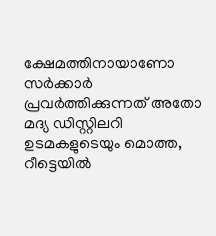ക്ഷേമത്തിനായാണോ സർക്കാർ പ്രവർത്തിക്കുന്നത് അതോ മദ്യ ഡിസ്റ്റിലറി ഉടമകളുടെയും മൊത്ത, റീട്ടെയില്‍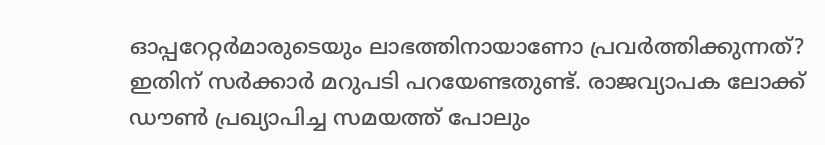ഓപ്പറേറ്റര്‍മാരുടെയും ലാഭത്തിനായാണോ പ്രവര്‍ത്തിക്കുന്നത്? ഇതിന് സർക്കാർ മറുപടി പറയേണ്ടതുണ്ട്. രാജവ്യാപക ലോക്ക് ഡൗൺ പ്രഖ്യാപിച്ച സമയത്ത് പോലും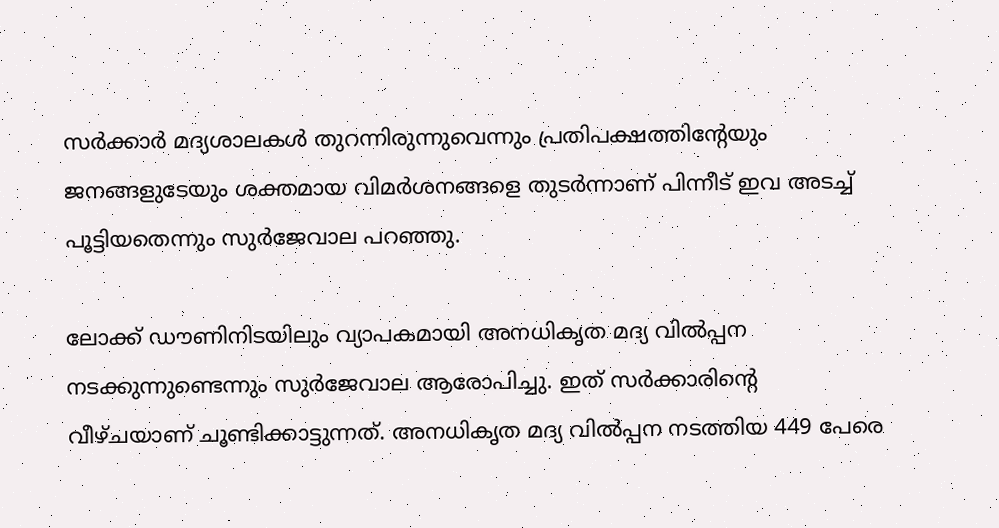സർക്കാർ മദ്യശാലകൾ തുറന്നിരുന്നുവെന്നും പ്രതിപക്ഷത്തിന്റേയും ജനങ്ങളുടേയും ശക്തമായ വിമർശനങ്ങളെ തുടർന്നാണ് പിന്നീട് ഇവ അടച്ച് പൂട്ടിയതെന്നും സുർജേവാല പറഞ്ഞു.

ലോക്ക് ഡൗണിനിടയിലും വ്യാപകമായി അനധികൃത മദ്യ വിൽപ്പന നടക്കുന്നുണ്ടെന്നും സുർജേവാല ആരോപിച്ചു. ഇത് സർക്കാരിന്റെ വീഴ്ചയാണ് ചൂണ്ടിക്കാട്ടുന്നത്. അനധികൃത മദ്യ വിൽപ്പന നടത്തിയ 449 പേരെ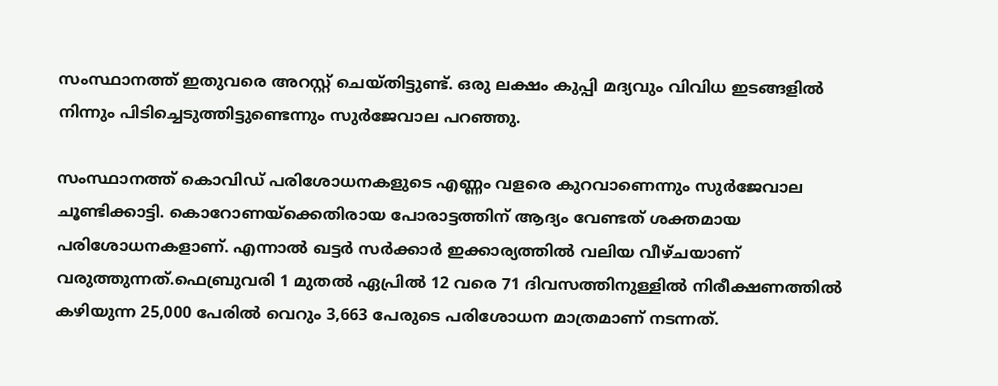സംസ്ഥാനത്ത് ഇതുവരെ അറസ്റ്റ് ചെയ്തിട്ടുണ്ട്. ഒരു ലക്ഷം കുപ്പി മദ്യവും വിവിധ ഇടങ്ങളിൽ നിന്നും പിടിച്ചെടുത്തിട്ടുണ്ടെന്നും സുർജേവാല പറഞ്ഞു.

സംസ്ഥാനത്ത് കൊവിഡ് പരിശോധനകളുടെ എണ്ണം വളരെ കുറവാണെന്നും സുർജേവാല ചൂണ്ടിക്കാട്ടി. കൊറോണയ്ക്കെതിരായ പോരാട്ടത്തിന് ആദ്യം വേണ്ടത് ശക്തമായ പരിശോധനകളാണ്. എന്നാൽ ഖട്ടർ സർക്കാർ ഇക്കാര്യത്തിൽ വലിയ വീഴ്ചയാണ് വരുത്തുന്നത്.ഫെബ്രുവരി 1 മുതൽ ഏപ്രിൽ 12 വരെ 71 ദിവസത്തിനുള്ളിൽ നിരീക്ഷണത്തിൽ കഴിയുന്ന 25,000 പേരിൽ വെറും 3,663 പേരുടെ പരിശോധന മാത്രമാണ് നടന്നത്.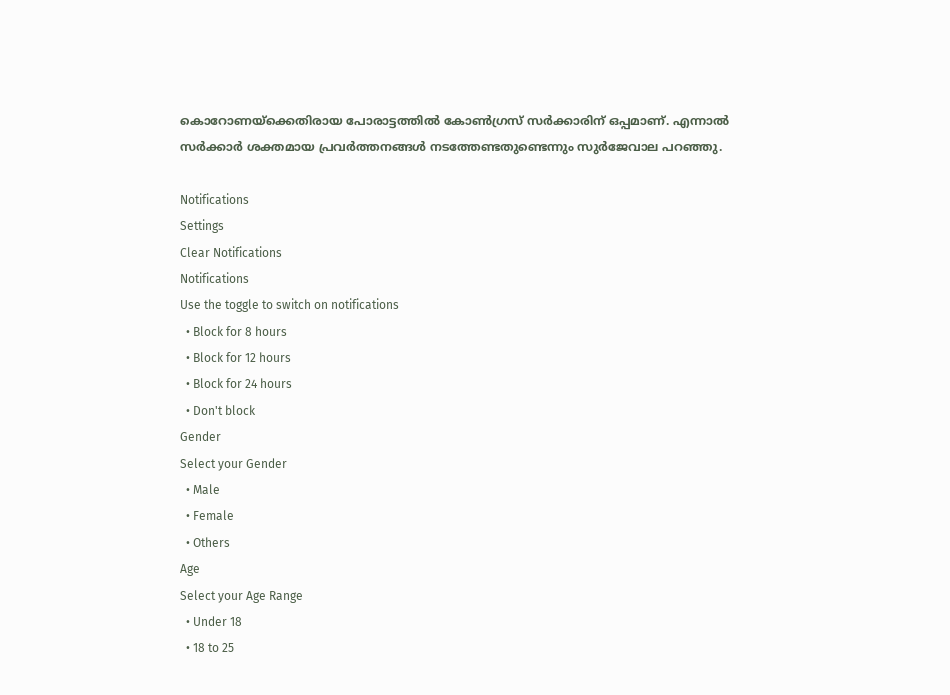കൊറോണയ്ക്കെതിരായ പോരാട്ടത്തിൽ കോൺഗ്രസ് സർക്കാരിന് ഒപ്പമാണ്. എന്നാൽ സർക്കാർ ശക്തമായ പ്രവർത്തനങ്ങൾ നടത്തേണ്ടതുണ്ടെന്നും സുർജേവാല പറഞ്ഞു.

Notifications
Settings
Clear Notifications
Notifications
Use the toggle to switch on notifications
  • Block for 8 hours
  • Block for 12 hours
  • Block for 24 hours
  • Don't block
Gender
Select your Gender
  • Male
  • Female
  • Others
Age
Select your Age Range
  • Under 18
  • 18 to 25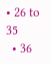• 26 to 35
  • 36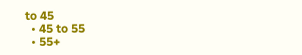to 45
  • 45 to 55
  • 55+